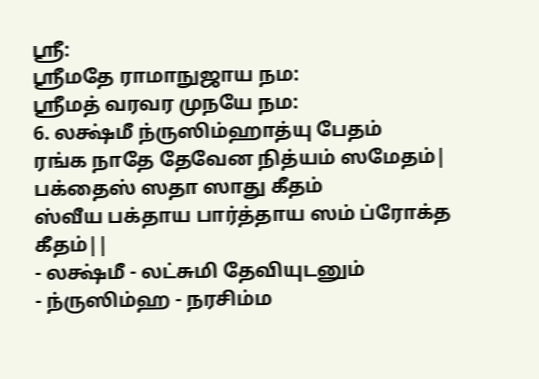ஸ்ரீ:
ஸ்ரீமதே ராமாநுஜாய நம:
ஸ்ரீமத் வரவர முநயே நம:
6. லக்ஷ்மீ ந்ருஸிம்ஹாத்யு பேதம்
ரங்க நாதே தேவேன நித்யம் ஸமேதம்|
பக்தைஸ் ஸதா ஸாது கீதம்
ஸ்வீய பக்தாய பார்த்தாய ஸம் ப்ரோக்த கீதம்||
- லக்ஷ்மீ - லட்சுமி தேவியுடனும்
- ந்ருஸிம்ஹ - நரசிம்ம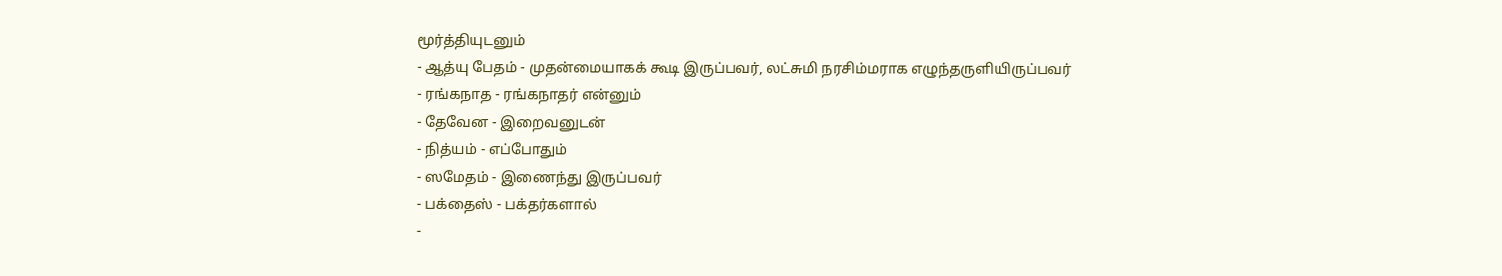மூர்த்தியுடனும்
- ஆத்யு பேதம் - முதன்மையாகக் கூடி இருப்பவர், லட்சுமி நரசிம்மராக எழுந்தருளியிருப்பவர்
- ரங்கநாத - ரங்கநாதர் என்னும்
- தேவேன - இறைவனுடன்
- நித்யம் - எப்போதும்
- ஸமேதம் - இணைந்து இருப்பவர்
- பக்தைஸ் - பக்தர்களால்
-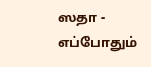ஸதா - எப்போதும்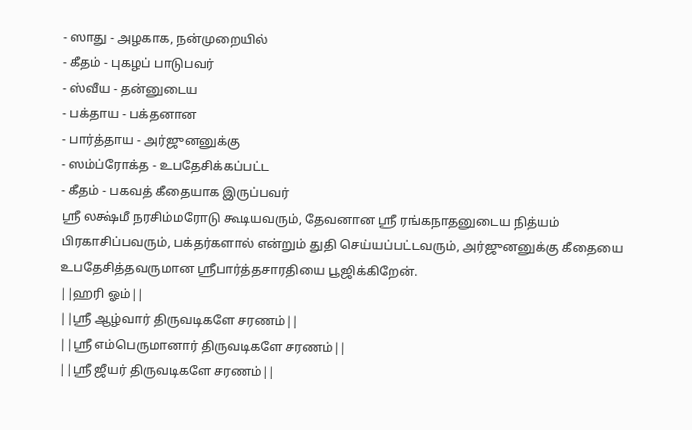- ஸாது - அழகாக, நன்முறையில்
- கீதம் - புகழப் பாடுபவர்
- ஸ்வீய - தன்னுடைய
- பக்தாய - பக்தனான
- பார்த்தாய - அர்ஜுனனுக்கு
- ஸம்ப்ரோக்த - உபதேசிக்கப்பட்ட
- கீதம் - பகவத் கீதையாக இருப்பவர்
ஸ்ரீ லக்ஷ்மீ நரசிம்மரோடு கூடியவரும், தேவனான ஸ்ரீ ரங்கநாதனுடைய நித்யம் பிரகாசிப்பவரும், பக்தர்களால் என்றும் துதி செய்யப்பட்டவரும், அர்ஜுனனுக்கு கீதையை உபதேசித்தவருமான ஸ்ரீபார்த்தசாரதியை பூஜிக்கிறேன்.
||ஹரி ஓம்||
||ஸ்ரீ ஆழ்வார் திருவடிகளே சரணம்||
||ஸ்ரீ எம்பெருமானார் திருவடிகளே சரணம்||
||ஸ்ரீ ஜீயர் திருவடிகளே சரணம்||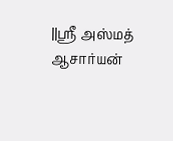||ஸ்ரீ அஸ்மத் ஆசார்யன்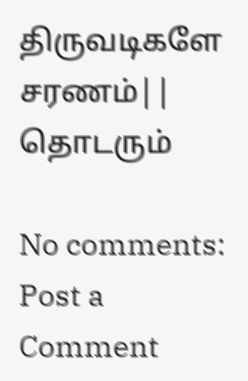திருவடிகளே சரணம்||
தொடரும்

No comments:
Post a Comment